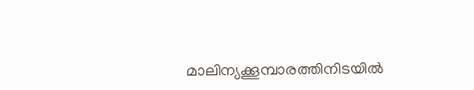മാലിന്യക്കൂമ്പാരത്തിനിടയിൽ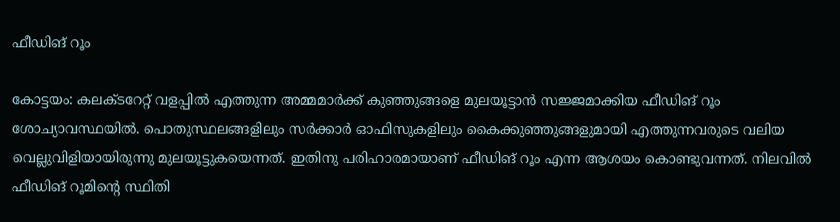ഫീഡിങ് റൂം

കോട്ടയം: കലക്ടറേറ്റ് വളപ്പിൽ എത്തുന്ന അമ്മമാർക്ക് കുഞ്ഞുങ്ങളെ മുലയൂട്ടാൻ സജ്ജമാക്കിയ ഫീഡിങ് റൂം ശോച്യാവസ്ഥയിൽ. പൊതുസ്ഥലങ്ങളിലും സർക്കാർ ഓഫിസുകളിലും കൈക്കുഞ്ഞുങ്ങളുമായി എത്തുന്നവരുടെ വലിയ വെല്ലുവിളിയായിരുന്നു മുലയൂട്ടുകയെന്നത്. ഇതിനു പരിഹാരമായാണ് ഫീഡിങ് റൂം എന്ന ആശയം കൊണ്ടുവന്നത്. നിലവിൽ ഫീഡിങ് റൂമിന്‍റെ സ്ഥിതി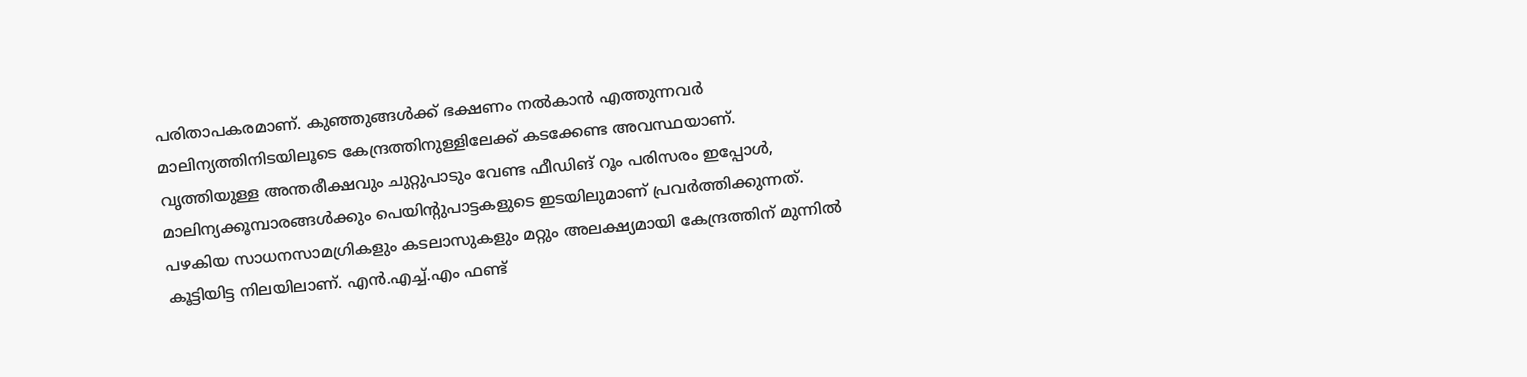പരിതാപകരമാണ്. കുഞ്ഞുങ്ങൾക്ക് ഭക്ഷണം നൽകാൻ എത്തുന്നവർ മാലിന്യത്തിനിടയിലൂടെ കേന്ദ്രത്തിനുള്ളിലേക്ക് കടക്കേണ്ട അവസ്ഥയാണ്. വൃത്തിയുള്ള അന്തരീക്ഷവും ചുറ്റുപാടും വേണ്ട ഫീഡിങ് റൂം പരിസരം ഇപ്പോൾ, മാലിന്യക്കൂമ്പാരങ്ങൾക്കും പെയിന്‍റുപാട്ടകളുടെ ഇടയിലുമാണ് പ്രവർത്തിക്കുന്നത്. പഴകിയ സാധനസാമഗ്രികളും കടലാസുകളും മറ്റും അലക്ഷ്യമായി കേന്ദ്രത്തിന് മുന്നിൽ കൂട്ടിയിട്ട നിലയിലാണ്. എൻ.എച്ച്.എം ഫണ്ട്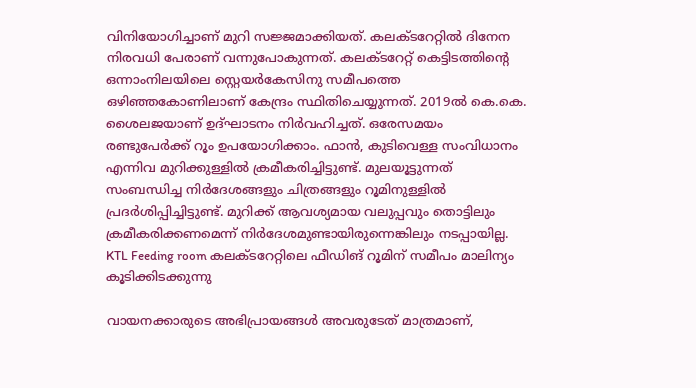വിനിയോഗിച്ചാണ് മുറി സജ്ജമാക്കിയത്. കലക്ടറേറ്റിൽ ദിനേന നിരവധി പേരാണ് വന്നുപോകുന്നത്. കലക്ടറേറ്റ് കെട്ടിടത്തിന്‍റെ ഒന്നാംനിലയിലെ സ്റ്റെയർകേസിനു സമീപത്തെ ഒഴിഞ്ഞകോണിലാണ് കേന്ദ്രം സ്ഥിതിചെയ്യുന്നത്. 2019ൽ കെ.കെ. ശൈലജയാണ് ഉദ്ഘാടനം നിർവഹിച്ചത്. ഒരേസമയം രണ്ടുപേർക്ക് റൂം ഉപയോഗിക്കാം. ഫാൻ, കുടിവെള്ള സംവിധാനം എന്നിവ മുറിക്കുള്ളിൽ ക്രമീകരിച്ചിട്ടുണ്ട്. മുലയൂട്ടുന്നത് സംബന്ധിച്ച നിർദേശങ്ങളും ചിത്രങ്ങളും റൂമിനുള്ളിൽ പ്രദർശിപ്പിച്ചിട്ടുണ്ട്. മുറിക്ക് ആവശ്യമായ വലുപ്പവും തൊട്ടിലും ക്രമീകരിക്കണമെന്ന് നിർദേശമുണ്ടായിരുന്നെങ്കിലും നടപ്പായില്ല. KTL Feeding room കലക്ടറേറ്റിലെ ഫീഡിങ് റൂമിന് സമീപം മാലിന്യം കൂടിക്കിടക്കുന്നു

വായനക്കാരുടെ അഭിപ്രായങ്ങള്‍ അവരുടേത് മാത്രമാണ്,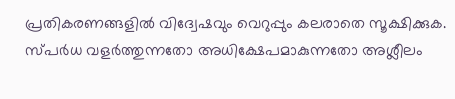പ്രതികരണങ്ങളിൽ വിദ്വേഷവും വെറുപ്പും കലരാതെ സൂക്ഷിക്കുക. സ്പർധ വളർത്തുന്നതോ അധിക്ഷേപമാകുന്നതോ അശ്ലീലം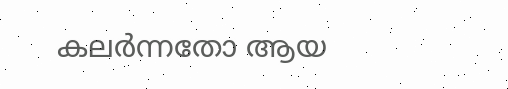കലർന്നതോ ആയ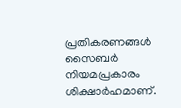പ്രതികരണങ്ങൾ സൈബർ നിയമപ്രകാരം ശിക്ഷാർഹമാണ്.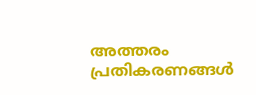അത്തരം പ്രതികരണങ്ങൾ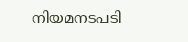നിയമനടപടി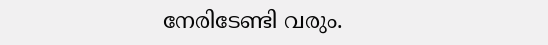നേരിടേണ്ടി വരും.